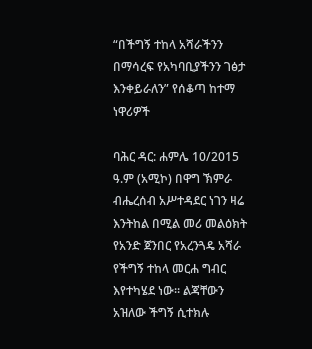“በችግኝ ተከላ አሻራችንን በማሳረፍ የአካባቢያችንን ገፅታ እንቀይራለን” የሰቆጣ ከተማ ነዋሪዎች

ባሕር ዳር: ሐምሌ 10/2015 ዓ.ም (አሚኮ) በዋግ ኽምራ ብሔረሰብ አሥተዳደር ነገን ዛሬ እንትከል በሚል መሪ መልዕክት የአንድ ጀንበር የአረንጓዴ አሻራ የችግኝ ተከላ መርሐ ግብር እየተካሄደ ነው። ልጃቸውን አዝለው ችግኝ ሲተክሉ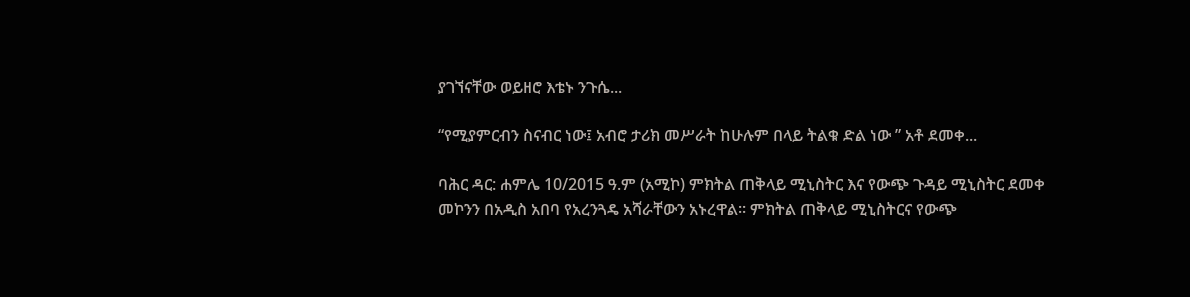ያገኘናቸው ወይዘሮ እቴኑ ንጉሴ...

“የሚያምርብን ስናብር ነው፤ አብሮ ታሪክ መሥራት ከሁሉም በላይ ትልቁ ድል ነው ” አቶ ደመቀ...

ባሕር ዳር: ሐምሌ 10/2015 ዓ.ም (አሚኮ) ምክትል ጠቅላይ ሚኒስትር እና የውጭ ጉዳይ ሚኒስትር ደመቀ መኮንን በአዲስ አበባ የአረንጓዴ አሻራቸውን አኑረዋል፡፡ ምክትል ጠቅላይ ሚኒስትርና የውጭ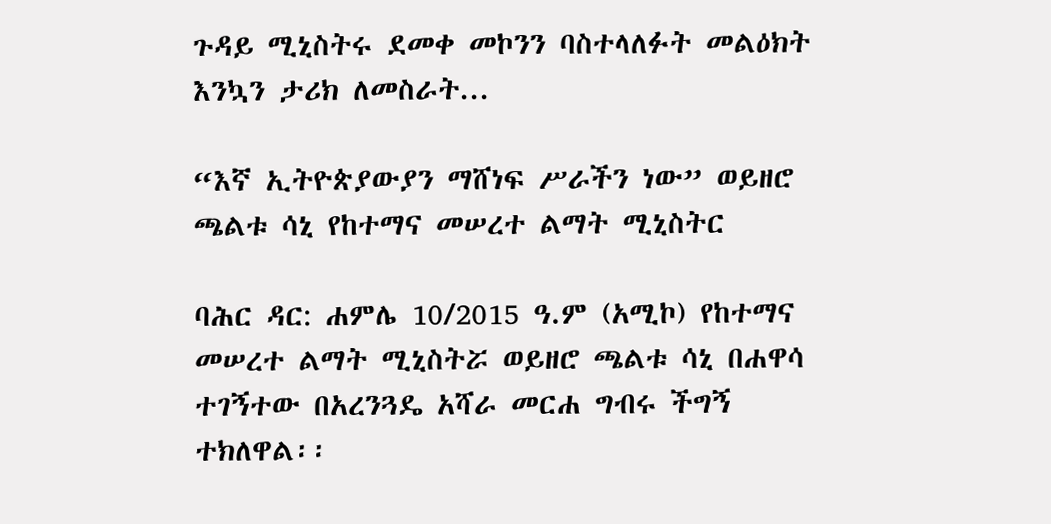ጉዳይ ሚኒስትሩ ደመቀ መኮንን ባስተላለፉት መልዕክት እንኳን ታሪክ ለመስራት...

“እኛ ኢትዮጵያውያን ማሸነፍ ሥራችን ነው” ወይዘሮ ጫልቱ ሳኒ የከተማና መሠረተ ልማት ሚኒስትር

ባሕር ዳር: ሐምሌ 10/2015 ዓ.ም (አሚኮ) የከተማና መሠረተ ልማት ሚኒስትሯ ወይዘሮ ጫልቱ ሳኒ በሐዋሳ ተገኝተው በአረንጓዴ አሻራ መርሐ ግብሩ ችግኝ ተክለዋል፡፡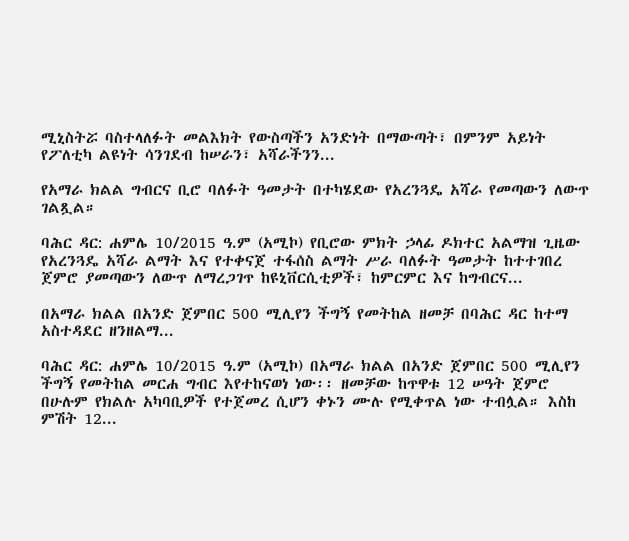ሚኒስትሯ ባስተላለፉት መልእክት የውስጣችን አንድነት በማውጣት፣ በምንም አይነት የፖለቲካ ልዩነት ሳንገደብ ከሠራን፣ አሻራችንን...

የአማራ ክልል ግብርና ቢሮ ባለፉት ዓመታት በተካሄደው የአረንጓዴ አሻራ የመጣውን ለውጥ ገልጿል።

ባሕር ዳር: ሐምሌ 10/2015 ዓ.ም (አሚኮ) የቢሮው ምክት ኃላፊ ዶክተር አልማዝ ጊዜው የአረንጓዴ አሻራ ልማት እና የተቀናጀ ተፋሰስ ልማት ሥራ ባለፉት ዓመታት ከተተገበረ ጀምሮ ያመጣውን ለውጥ ለማረጋገጥ ከዩኒቨርሲቲዎች፣ ከምርምር እና ከግብርና...

በአማራ ክልል በአንድ ጀምበር 500 ሚሊየን ችግኝ የመትከል ዘመቻ በባሕር ዳር ከተማ አስተዳደር ዘንዘልማ...

ባሕር ዳር: ሐምሌ 10/2015 ዓ.ም (አሚኮ) በአማራ ክልል በአንድ ጀምበር 500 ሚሊየን ችግኝ የመትከል መርሐ ግብር እየተከናወነ ነው፡፡ ዘመቻው ከጥዋቱ 12 ሠዓት ጀምሮ በሁሉም የክልሉ አካባቢዎች የተጀመረ ሲሆን ቀኑን ሙሉ የሚቀጥል ነው ተብሏል። እስከ ምሽት 12...